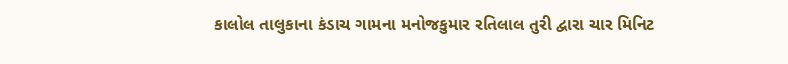કાલોલ તાલુકાના કંડાચ ગામના મનોજકુમાર રતિલાલ તુરી દ્વારા ચાર મિનિટ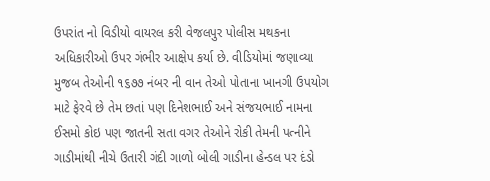ઉપરાંત નો વિડીયો વાયરલ કરી વેજલપુર પોલીસ મથકના અધિકારીઓ ઉપર ગંભીર આક્ષેપ કર્યા છે. વીડિયોમાં જણાવ્યા મુજબ તેઓની ૧૬૭૭ નંબર ની વાન તેઓ પોતાના ખાનગી ઉપયોગ માટે ફેરવે છે તેમ છતાં પણ દિનેશભાઈ અને સંજયભાઈ નામના ઈસમો કોઇ પણ જાતની સતા વગર તેઓને રોકી તેમની પત્નીને ગાડીમાંથી નીચે ઉતારી ગંદી ગાળો બોલી ગાડીના હેન્ડલ પર દંડો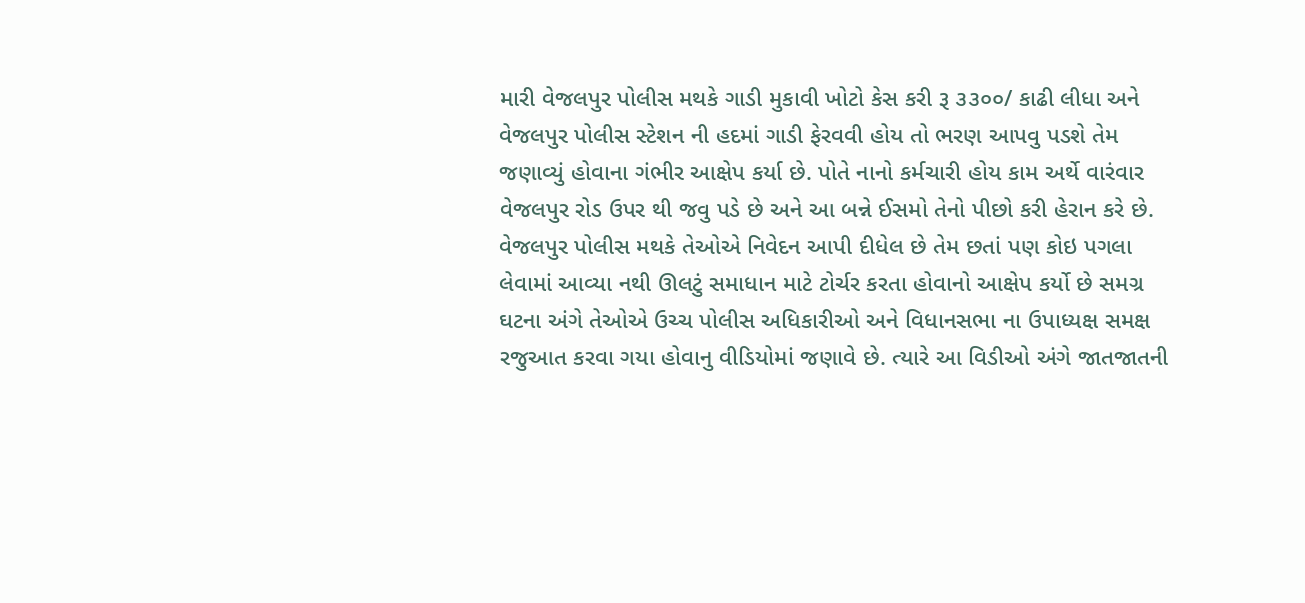મારી વેજલપુર પોલીસ મથકે ગાડી મુકાવી ખોટો કેસ કરી રૂ ૩૩૦૦/ કાઢી લીધા અને વેજલપુર પોલીસ સ્ટેશન ની હદમાં ગાડી ફેરવવી હોય તો ભરણ આપવુ પડશે તેમ જણાવ્યું હોવાના ગંભીર આક્ષેપ કર્યા છે. પોતે નાનો કર્મચારી હોય કામ અર્થે વારંવાર વેજલપુર રોડ ઉપર થી જવુ પડે છે અને આ બન્ને ઈસમો તેનો પીછો કરી હેરાન કરે છે. વેજલપુર પોલીસ મથકે તેઓએ નિવેદન આપી દીધેલ છે તેમ છતાં પણ કોઇ પગલા લેવામાં આવ્યા નથી ઊલટું સમાધાન માટે ટોર્ચર કરતા હોવાનો આક્ષેપ કર્યો છે સમગ્ર ઘટના અંગે તેઓએ ઉચ્ચ પોલીસ અધિકારીઓ અને વિધાનસભા ના ઉપાધ્યક્ષ સમક્ષ રજુઆત કરવા ગયા હોવાનુ વીડિયોમાં જણાવે છે. ત્યારે આ વિડીઓ અંગે જાતજાતની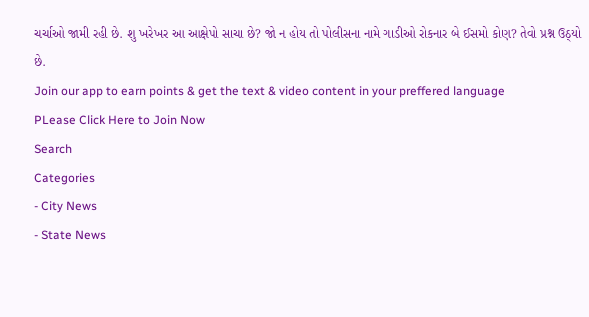ચર્ચાઓ જામી રહી છે. શુ ખરેખર આ આક્ષેપો સાચા છે? જો ન હોય તો પોલીસના નામે ગાડીઓ રોકનાર બે ઈસમો કોણ? તેવો પ્રશ્ન ઉઠ્યો છે.
Join our app to earn points & get the text & video content in your preffered language
PLease Click Here to Join Now
Search
Categories
- City News
- State News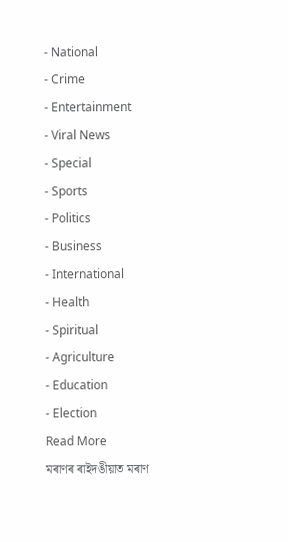- National
- Crime
- Entertainment
- Viral News
- Special
- Sports
- Politics
- Business
- International
- Health
- Spiritual
- Agriculture
- Education
- Election
Read More
মৰাণৰ ৰাইদঙীয়াত মৰাণ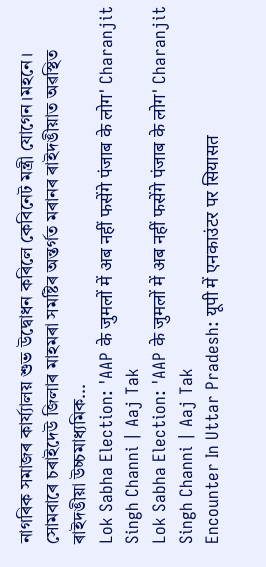নাগৰিক সমাজৰ কাৰ্য্যালয় শুভ উদ্বোধন কৰিলে কেবিনেট মন্ত্ৰী যোগেন।মহনে।
সোমবাৰে চৰাইদেউ জিলাৰ মাহমৰা সমষ্টিৰ অন্তৰ্গত মৰানৰ ৰাইদঙীয়াত অৱস্থিত ৰাইদঙীয়া উচ্চমাধ্যমিক...
Lok Sabha Election: 'AAP के जुमलों में अब नहीं फसेंगे पंजाब के लोग' Charanjit Singh Channi | Aaj Tak
Lok Sabha Election: 'AAP के जुमलों में अब नहीं फसेंगे पंजाब के लोग' Charanjit Singh Channi | Aaj Tak
Encounter In Uttar Pradesh: यूपी में एनकाउंटर पर सियासत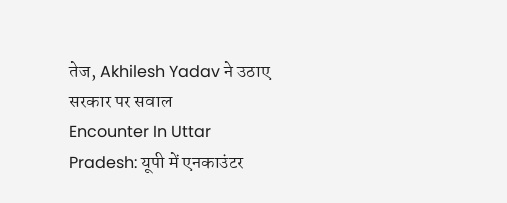तेज, Akhilesh Yadav ने उठाए सरकार पर सवाल
Encounter In Uttar Pradesh: यूपी में एनकाउंटर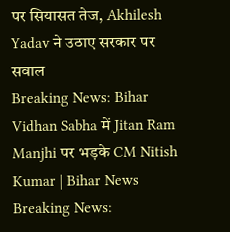पर सियासत तेज, Akhilesh Yadav ने उठाए सरकार पर सवाल
Breaking News: Bihar Vidhan Sabha में Jitan Ram Manjhi पर भड़के CM Nitish Kumar | Bihar News
Breaking News: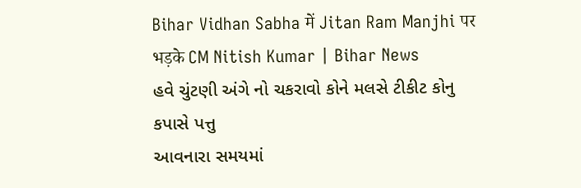Bihar Vidhan Sabha में Jitan Ram Manjhi पर भड़के CM Nitish Kumar | Bihar News
હવે ચુંટણી અંગે નો ચકરાવો કોને મલસે ટીકીટ કોનુ કપાસે પત્તુ
આવનારા સમયમાં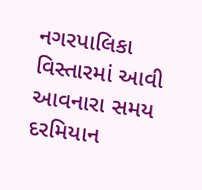નગરપાલિકા વિસ્તારમાં આવી આવનારા સમય દરમિયાન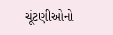ચૂંટણીઓનો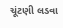ચૂંટણી લડવા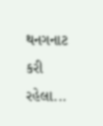થનગનાટ કરી રહેલા...